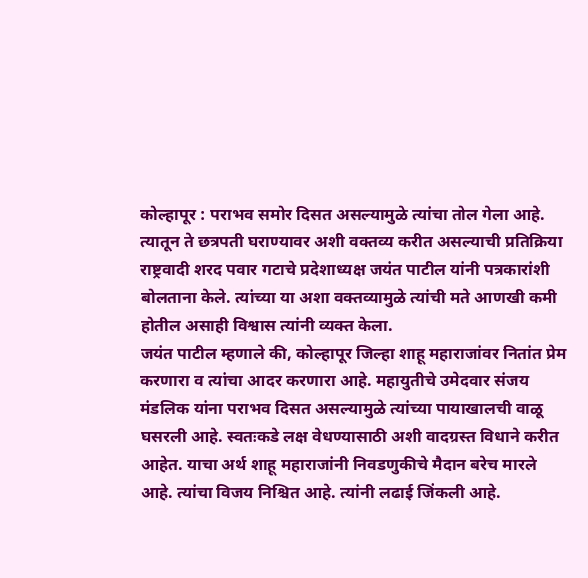कोल्हापूर : पराभव समोर दिसत असल्यामुळे त्यांचा तोल गेला आहे. त्यातून ते छत्रपती घराण्यावर अशी वक्तव्य करीत असल्याची प्रतिक्रिया राष्ट्रवादी शरद पवार गटाचे प्रदेशाध्यक्ष जयंत पाटील यांनी पत्रकारांशी बोलताना केले. त्यांच्या या अशा वक्तव्यामुळे त्यांची मते आणखी कमी होतील असाही विश्वास त्यांनी व्यक्त केला.
जयंत पाटील म्हणाले की, कोल्हापूर जिल्हा शाहू महाराजांवर नितांत प्रेम करणारा व त्यांचा आदर करणारा आहे. महायुतीचे उमेदवार संजय मंडलिक यांना पराभव दिसत असल्यामुळे त्यांच्या पायाखालची वाळू घसरली आहे. स्वतःकडे लक्ष वेधण्यासाठी अशी वादग्रस्त विधाने करीत आहेत. याचा अर्थ शाहू महाराजांनी निवडणुकीचे मैदान बरेच मारले आहे. त्यांचा विजय निश्चित आहे. त्यांनी लढाई जिंकली आहे.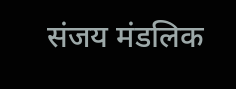संजय मंडलिक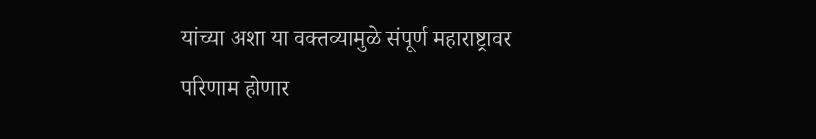यांच्या अशा या वक्तव्यामुळे संपूर्ण महाराष्ट्रावर परिणाम होणार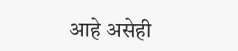आहे असेही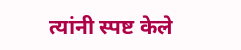त्यांनी स्पष्ट केले